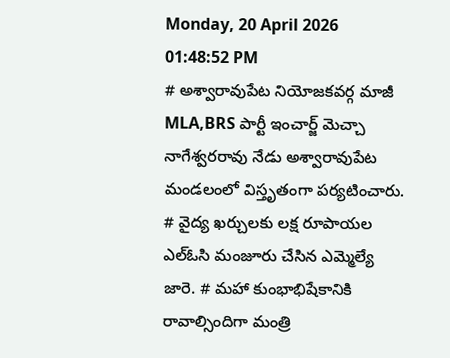Monday, 20 April 2026 01:48:52 PM
# అశ్వారావుపేట నియోజకవర్గ మాజీ MLA,BRS పార్టీ ఇంచార్జ్ మెచ్చా నాగేశ్వరరావు నేడు అశ్వారావుపేట మండలంలో విస్తృతంగా పర్యటించారు. # వైద్య ఖర్చులకు లక్ష రూపాయల ఎల్ఓసి మంజూరు చేసిన ఎమ్మెల్యే జారె. # మహా కుంభాభిషేకానికి రావాల్సిందిగా మంత్రి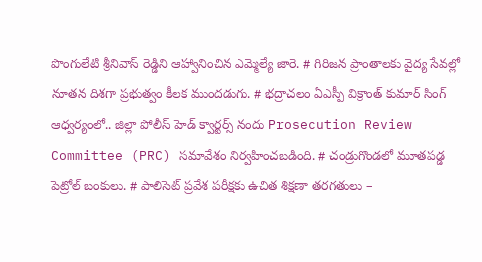పొంగులేటి శ్రీనివాస్ రెడ్డిని ఆహ్వానించిన ఎమ్మెల్యే జారె. # గిరిజన ప్రాంతాలకు వైద్య సేవల్లో నూతన దిశగా ప్రభుత్వం కీలక ముందడుగు. # భద్రాచలం ఏఎస్పీ విక్రాంత్ కుమార్ సింగ్ ఆధ్వర్యంలో.. జిల్లా పోలీస్ హెడ్ క్వార్టర్స్ నందు Prosecution Review Committee (PRC) సమావేశం నిర్వహించబడింది. # చండ్రుగొండలో మూతపడ్డ పెట్రోల్ బంకులు. # పాలిసెట్ ప్రవేశ పరీక్షకు ఉచిత శిక్షణా తరగతులు –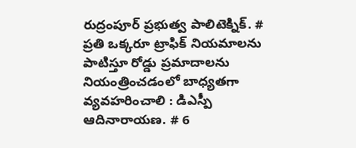రుద్రంపూర్ ప్రభుత్వ పాలిటెక్నిక్. # ప్రతి ఒక్కరూ ట్రాఫిక్ నియమాలను పాటిస్తూ రోడ్డు ప్రమాదాలను నియంత్రించడంలో బాధ్యతగా వ్యవహరించాలి : డిఎస్పీ ఆదినారాయణ. # 6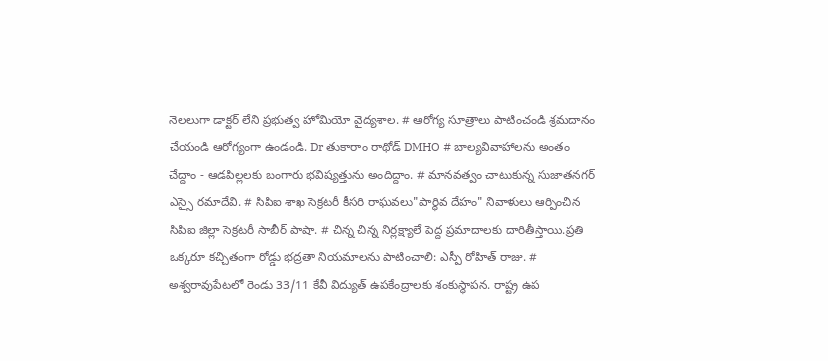నెలలుగా డాక్టర్ లేని ప్రభుత్వ హోమియో వైద్యశాల. # ఆరోగ్య సూత్రాలు పాటించండి శ్రమదానం చేయండి ఆరోగ్యంగా ఉండండి. Dr తుకారాం రాథోడ్ DMHO # బాల్యవివాహాలను అంతం చేద్దాం - ఆడపిల్లలకు బంగారు భవిష్యత్తును అందిద్దాం. # మానవత్వం చాటుకున్న సుజాతనగర్ ఎస్సై రమాదేవి. # సిపిఐ శాఖ సెక్రటరీ కీసరి రాఘవలు"పార్థివ దేహం" నివాళులు ఆర్పించిన సిపిఐ జిల్లా సెక్రటరీ సాబీర్ పాషా. # చిన్న చిన్న నిర్లక్ష్యాలే పెద్ద ప్రమాదాలకు దారితీస్తాయి.ప్రతి ఒక్కరూ కచ్చితంగా రోడ్డు భద్రతా నియమాలను పాటించాలి: ఎస్పీ రోహిత్ రాజు. # అశ్వరావుపేటలో రెండు 33/11 కేవీ విద్యుత్ ఉపకేంద్రాలకు శంకుస్థాపన. రాష్ట్ర ఉప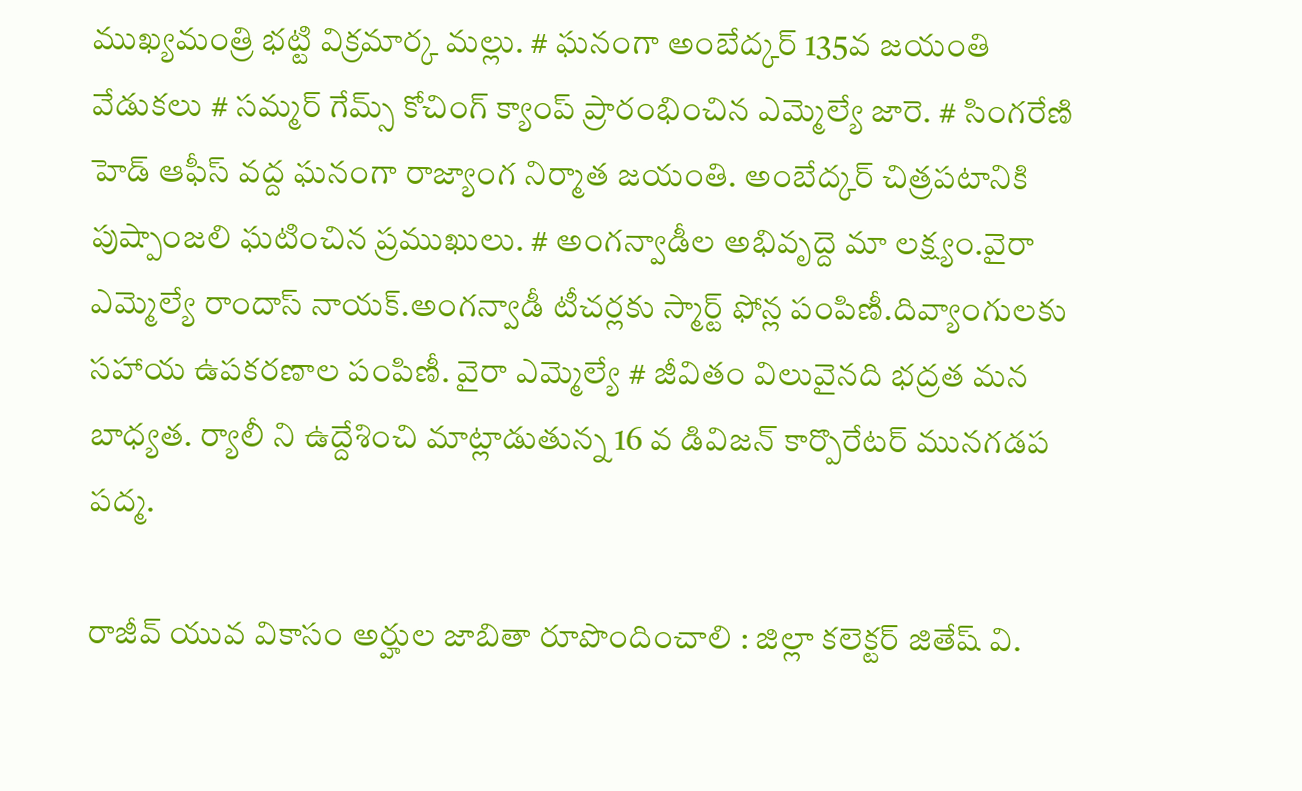ముఖ్యమంత్రి భట్టి విక్రమార్క మల్లు. # ఘనంగా అంబేద్కర్ 135వ జయంతి వేడుకలు # సమ్మర్ గేమ్స్ కోచింగ్ క్యాంప్ ప్రారంభించిన ఎమ్మెల్యే జారె. # సింగరేణి హెడ్ ఆఫీస్ వద్ద ఘనంగా రాజ్యాంగ నిర్మాత జయంతి. అంబేద్కర్ చిత్రపటానికి పుష్పాంజలి ఘటించిన ప్రముఖులు. # అంగన్వాడీల అభివృద్దె మా లక్ష్యం.వైరా ఎమ్మెల్యే రాందాస్ నాయక్.అంగన్వాడీ టీచర్లకు స్మార్ట్ ఫోన్ల పంపిణీ.దివ్యాంగులకు సహాయ ఉపకరణాల పంపిణీ. వైరా ఎమ్మెల్యే # జీవితం విలువైనది భద్రత మన బాధ్యత. ర్యాలీ ని ఉద్దేశించి మాట్లాడుతున్న 16 వ డివిజన్ కార్పొరేటర్ మునగడప పద్మ.

రాజీవ్ యువ వికాసం అర్హుల జాబితా రూపొందించాలి : జిల్లా కలెక్టర్ జితేష్ వి.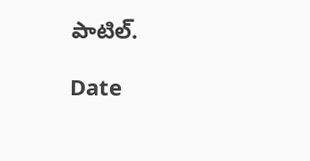పాటిల్.

Date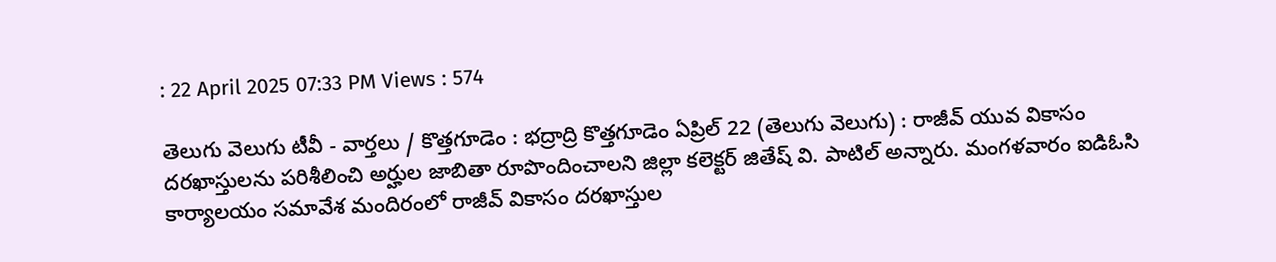: 22 April 2025 07:33 PM Views : 574

తెలుగు వెలుగు టీవీ - వార్తలు / కొత్తగూడెం : భద్రాద్రి కొత్తగూడెం ఏప్రిల్ 22 (తెలుగు వెలుగు) : రాజీవ్ యువ వికాసం దరఖాస్తులను పరిశీలించి అర్హుల జాబితా రూపొందించాలని జిల్లా కలెక్టర్ జితేష్ వి. పాటిల్ అన్నారు. మంగళవారం ఐడిఓసి కార్యాలయం సమావేశ మందిరంలో రాజీవ్ వికాసం దరఖాస్తుల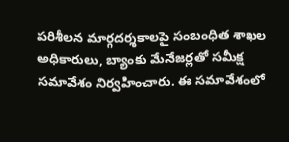పరిశీలన మార్గదర్శకాలపై సంబంధిత శాఖల అధికారులు, బ్యాంకు మేనేజర్లతో సమీక్ష సమావేశం నిర్వహించారు. ఈ సమావేశంలో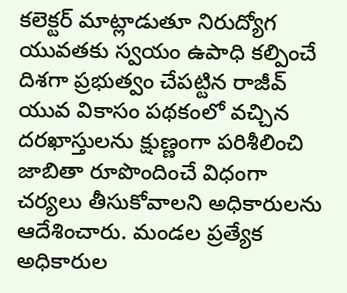కలెక్టర్ మాట్లాడుతూ నిరుద్యోగ యువతకు స్వయం ఉపాధి కల్పించే దిశగా ప్రభుత్వం చేపట్టిన రాజీవ్ యువ వికాసం పథకంలో వచ్చిన దరఖాస్తులను క్షుణ్ణంగా పరిశీలించి జాబితా రూపొందించే విధంగా చర్యలు తీసుకోవాలని అధికారులను ఆదేశించారు. మండల ప్రత్యేక అధికారుల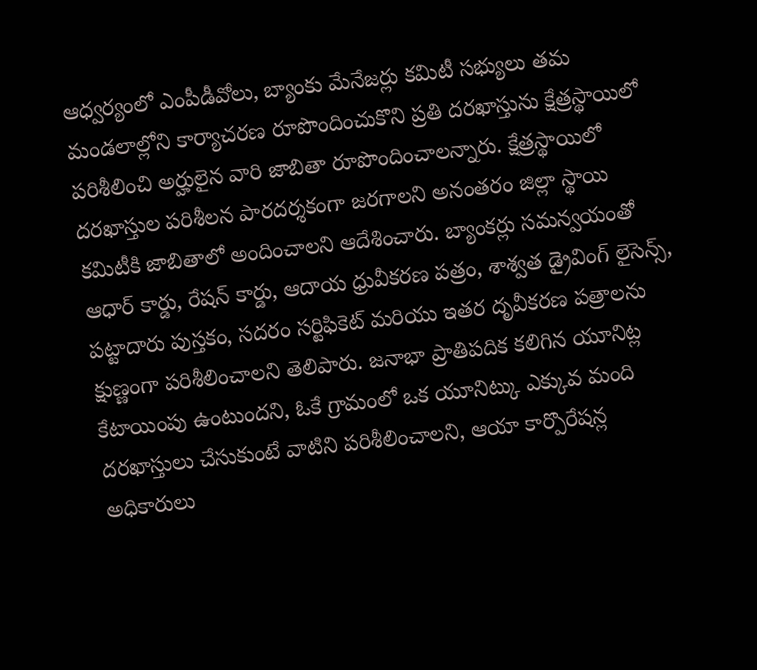ఆధ్వర్యంలో ఎంపీడీవోలు, బ్యాంకు మేనేజర్లు కమిటీ సభ్యులు తమ మండలాల్లోని కార్యాచరణ రూపొందించుకొని ప్రతి దరఖాస్తును క్షేత్రస్థాయిలో పరిశీలించి అర్హులైన వారి జాబితా రూపొందించాలన్నారు. క్షేత్రస్థాయిలో దరఖాస్తుల పరిశీలన పారదర్శకంగా జరగాలని అనంతరం జిల్లా స్థాయి కమిటీకి జాబితాలో అందించాలని ఆదేశించారు. బ్యాంకర్లు సమన్వయంతో ఆధార్ కార్డు, రేషన్ కార్డు, ఆదాయ ధ్రువీకరణ పత్రం, శాశ్వత డ్రైవింగ్ లైసెన్స్, పట్టాదారు పుస్తకం, సదరం సర్టిఫికెట్ మరియు ఇతర దృవీకరణ పత్రాలను క్షుణ్ణంగా పరిశీలించాలని తెలిపారు. జనాభా ప్రాతిపదిక కలిగిన యూనిట్ల కేటాయింపు ఉంటుందని, ఓకే గ్రామంలో ఒక యూనిట్కు ఎక్కువ మంది దరఖాస్తులు చేసుకుంటే వాటిని పరిశీలించాలని, ఆయా కార్పొరేషన్ల అధికారులు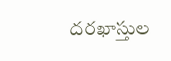దరఖాస్తుల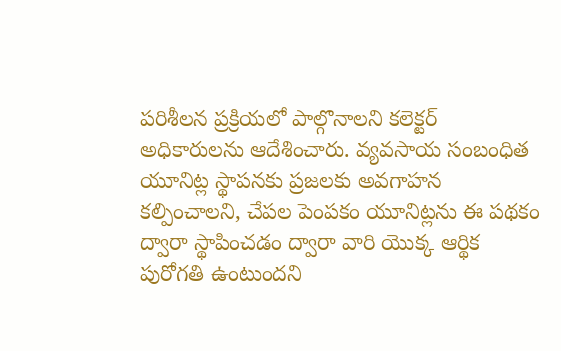పరిశీలన ప్రక్రియలో పాల్గొనాలని కలెక్టర్ అధికారులను ఆదేశించారు. వ్యవసాయ సంబంధిత యూనిట్ల స్థాపనకు ప్రజలకు అవగాహన కల్పించాలని, చేపల పెంపకం యూనిట్లను ఈ పథకం ద్వారా స్థాపించడం ద్వారా వారి యొక్క ఆర్థిక పురోగతి ఉంటుందని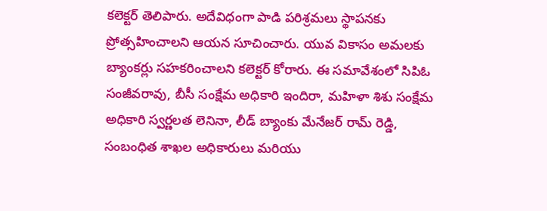కలెక్టర్ తెలిపారు. అదేవిధంగా పాడి పరిశ్రమలు స్థాపనకు ప్రోత్సహించాలని ఆయన సూచించారు. యువ వికాసం అమలకు బ్యాంకర్లు సహకరించాలని కలెక్టర్ కోరారు. ఈ సమావేశంలో సిపిఓ సంజీవరావు, బీసీ సంక్షేమ అధికారి ఇందిరా, మహిళా శిశు సంక్షేమ అధికారి స్వర్ణలత లెనినా, లీడ్ బ్యాంకు మేనేజర్ రామ్ రెడ్డి, సంబంధిత శాఖల అధికారులు మరియు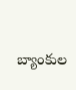బ్యాంకుల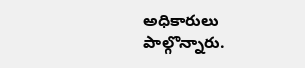అధికారులు పాల్గొన్నారు.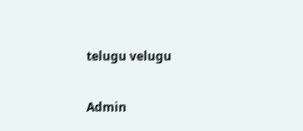telugu velugu

Admin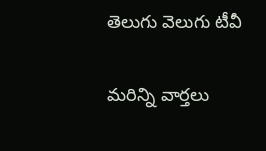తెలుగు వెలుగు టీవీ

మరిన్ని వార్తలు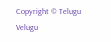Copyright © Telugu Velugu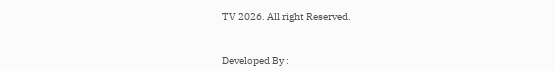TV 2026. All right Reserved.



Developed By :